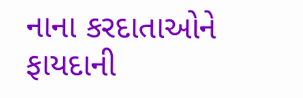નાના કરદાતાઓને ફાયદાની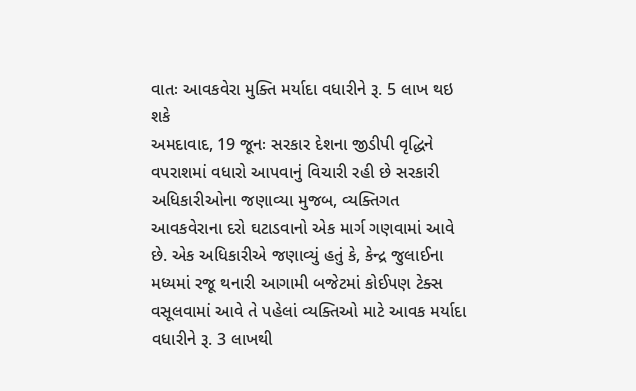વાતઃ આવકવેરા મુક્તિ મર્યાદા વધારીને રૂ. 5 લાખ થઇ શકે
અમદાવાદ, 19 જૂનઃ સરકાર દેશના જીડીપી વૃદ્ધિને વપરાશમાં વધારો આપવાનું વિચારી રહી છે સરકારી અધિકારીઓના જણાવ્યા મુજબ, વ્યક્તિગત આવકવેરાના દરો ઘટાડવાનો એક માર્ગ ગણવામાં આવે છે. એક અધિકારીએ જણાવ્યું હતું કે, કેન્દ્ર જુલાઈના મધ્યમાં રજૂ થનારી આગામી બજેટમાં કોઈપણ ટેક્સ વસૂલવામાં આવે તે પહેલાં વ્યક્તિઓ માટે આવક મર્યાદા વધારીને રૂ. 3 લાખથી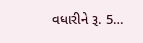વધારીને રૂ. 5…